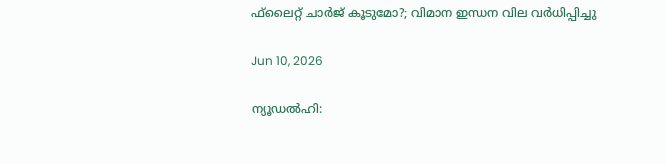ഫ്‌ലൈറ്റ് ചാര്‍ജ് കൂടുമോ?; വിമാന ഇന്ധന വില വര്‍ധിപ്പിച്ചു

Jun 10, 2026

ന്യൂഡല്‍ഹി: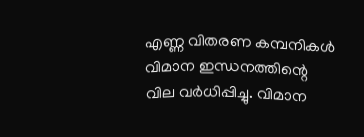എണ്ണ വിതരണ കമ്പനികള്‍ വിമാന ഇന്ധനത്തിന്റെ വില വര്‍ധിപ്പിച്ചു. വിമാന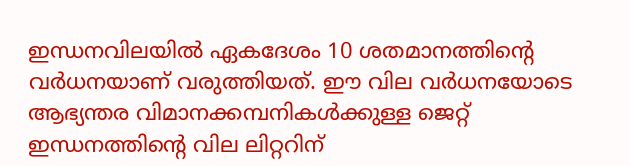ഇന്ധനവിലയില്‍ ഏകദേശം 10 ശതമാനത്തിന്റെ വര്‍ധനയാണ് വരുത്തിയത്. ഈ വില വര്‍ധനയോടെ ആഭ്യന്തര വിമാനക്കമ്പനികള്‍ക്കുള്ള ജെറ്റ് ഇന്ധനത്തിന്റെ വില ലിറ്ററിന്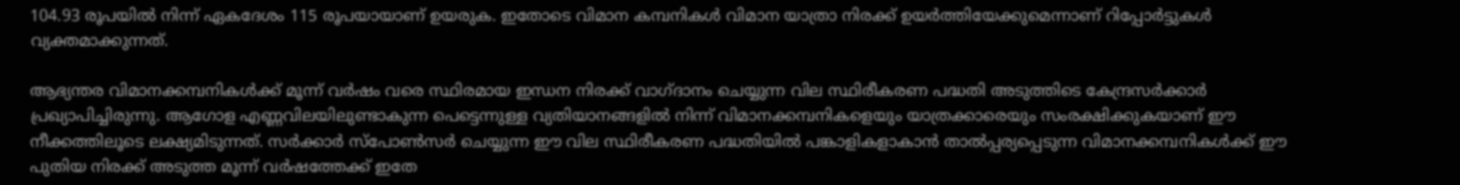104.93 രൂപയില്‍ നിന്ന് ഏകദേശം 115 രൂപയായാണ് ഉയരുക. ഇതോടെ വിമാന കമ്പനികള്‍ വിമാന യാത്രാ നിരക്ക് ഉയര്‍ത്തിയേക്കുമെന്നാണ് റിപ്പോര്‍ട്ടുകള്‍ വ്യക്തമാക്കുന്നത്.

ആഭ്യന്തര വിമാനക്കമ്പനികള്‍ക്ക് മൂന്ന് വര്‍ഷം വരെ സ്ഥിരമായ ഇന്ധന നിരക്ക് വാഗ്ദാനം ചെയ്യുന്ന വില സ്ഥിരീകരണ പദ്ധതി അടുത്തിടെ കേന്ദ്രസര്‍ക്കാര്‍ പ്രഖ്യാപിച്ചിരുന്നു. ആഗോള എണ്ണവിലയിലുണ്ടാകുന്ന പെട്ടെന്നുള്ള വ്യതിയാനങ്ങളില്‍ നിന്ന് വിമാനക്കമ്പനികളെയും യാത്രക്കാരെയും സംരക്ഷിക്കുകയാണ് ഈ നീക്കത്തിലൂടെ ലക്ഷ്യമിടുന്നത്. സര്‍ക്കാര്‍ സ്‌പോണ്‍സര്‍ ചെയ്യുന്ന ഈ വില സ്ഥിരീകരണ പദ്ധതിയില്‍ പങ്കാളികളാകാന്‍ താല്‍പ്പര്യപ്പെടുന്ന വിമാനക്കമ്പനികള്‍ക്ക് ഈ പുതിയ നിരക്ക് അടുത്ത മൂന്ന് വര്‍ഷത്തേക്ക് ഇതേ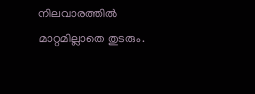നിലവാരത്തില്‍ മാറ്റമില്ലാതെ തുടരും.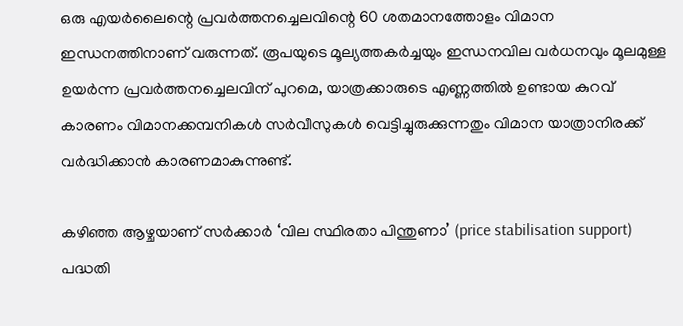ഒരു എയര്‍ലൈന്റെ പ്രവര്‍ത്തനച്ചെലവിന്റെ 60 ശതമാനത്തോളം വിമാന ഇന്ധനത്തിനാണ് വരുന്നത്. രൂപയുടെ മൂല്യത്തകര്‍ച്ചയും ഇന്ധനവില വര്‍ധനവും മൂലമുള്ള ഉയര്‍ന്ന പ്രവര്‍ത്തനച്ചെലവിന് പുറമെ, യാത്രക്കാരുടെ എണ്ണത്തില്‍ ഉണ്ടായ കുറവ് കാരണം വിമാനക്കമ്പനികള്‍ സര്‍വീസുകള്‍ വെട്ടിച്ചുരുക്കുന്നതും വിമാന യാത്രാനിരക്ക് വര്‍ദ്ധിക്കാന്‍ കാരണമാകുന്നുണ്ട്.

കഴിഞ്ഞ ആഴ്ചയാണ് സര്‍ക്കാര്‍ ‘വില സ്ഥിരതാ പിന്തുണാ’ (price stabilisation support) പദ്ധതി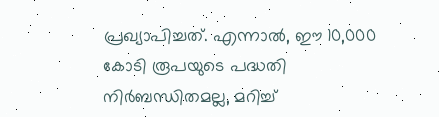പ്രഖ്യാപിച്ചത്. എന്നാല്‍, ഈ 10,000 കോടി രൂപയുടെ പദ്ധതി നിര്‍ബന്ധിതമല്ല, മറിച്ച്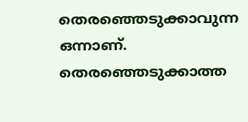തെരഞ്ഞെടുക്കാവുന്ന ഒന്നാണ്. തെരഞ്ഞെടുക്കാത്ത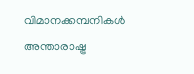വിമാനക്കമ്പനികള്‍ അന്താരാഷ്ട്ര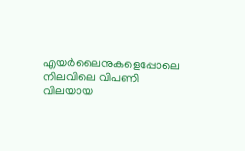എയര്‍ലൈനുകളെപ്പോലെ നിലവിലെ വിപണി വിലയായ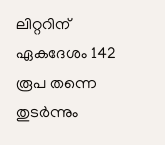ലിറ്ററിന് ഏകദേശം 142 രൂപ തന്നെ തുടര്‍ന്നും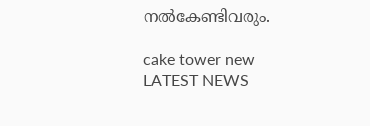നല്‍കേണ്ടിവരും.

cake tower new
LATEST NEWS